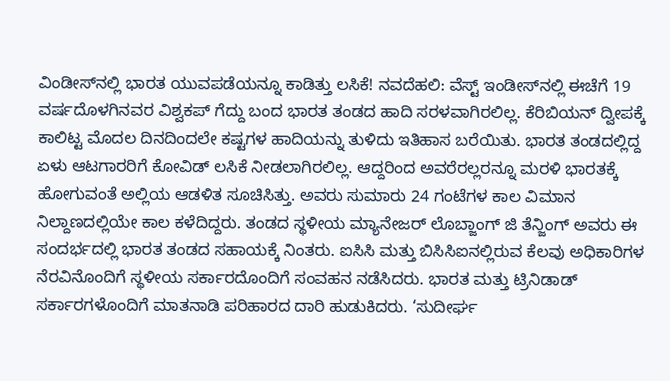ವಿಂಡೀಸ್‌ನಲ್ಲಿ ಭಾರತ ಯುವಪಡೆಯನ್ನೂ ಕಾಡಿತ್ತು ಲಸಿಕೆ! ನವದೆಹಲಿ: ವೆಸ್ಟ್ ಇಂಡೀಸ್‌ನಲ್ಲಿ ಈಚೆಗೆ 19 ವರ್ಷದೊಳಗಿನವರ ವಿಶ್ವಕಪ್ ಗೆದ್ದು ಬಂದ ಭಾರತ ತಂಡದ ಹಾದಿ ಸರಳವಾಗಿರಲಿಲ್ಲ. ಕೆರಿಬಿಯನ್ ದ್ವೀಪಕ್ಕೆ ಕಾಲಿಟ್ಟ ಮೊದಲ ದಿನದಿಂದಲೇ ಕಷ್ಟಗಳ ಹಾದಿಯನ್ನು ತುಳಿದು ಇತಿಹಾಸ ಬರೆಯಿತು. ಭಾರತ ತಂಡದಲ್ಲಿದ್ದ ಏಳು ಆಟಗಾರರಿಗೆ ಕೋವಿಡ್ ಲಸಿಕೆ ನೀಡಲಾಗಿರಲಿಲ್ಲ. ಆದ್ದರಿಂದ ಅವರೆರಲ್ಲರನ್ನೂ ಮರಳಿ ಭಾರತಕ್ಕೆ ಹೋಗುವಂತೆ ಅಲ್ಲಿಯ ಆಡಳಿತ ಸೂಚಿಸಿತ್ತು. ಅವರು ಸುಮಾರು 24 ಗಂಟೆಗಳ ಕಾಲ ವಿಮಾನ ನಿಲ್ದಾಣದಲ್ಲಿಯೇ ಕಾಲ ಕಳೆದಿದ್ದರು. ತಂಡದ ಸ್ಥಳೀಯ ಮ್ಯಾನೇಜರ್ ಲೊಬ್ಜಾಂಗ್ ಜಿ ತೆನ್ಜಿಂಗ್ ಅವರು ಈ ಸಂದರ್ಭದಲ್ಲಿ ಭಾರತ ತಂಡದ ಸಹಾಯಕ್ಕೆ ನಿಂತರು. ಐಸಿಸಿ ಮತ್ತು ಬಿಸಿಸಿಐನಲ್ಲಿರುವ ಕೆಲವು ಅಧಿಕಾರಿಗಳ ನೆರವಿನೊಂದಿಗೆ ಸ್ಥಳೀಯ ಸರ್ಕಾರದೊಂದಿಗೆ ಸಂವಹನ ನಡೆಸಿದರು. ಭಾರತ ಮತ್ತು ಟ್ರಿನಿಡಾಡ್ ಸರ್ಕಾರಗಳೊಂದಿಗೆ ಮಾತನಾಡಿ ಪರಿಹಾರದ ದಾರಿ ಹುಡುಕಿದರು. ‘ಸುದೀರ್ಘ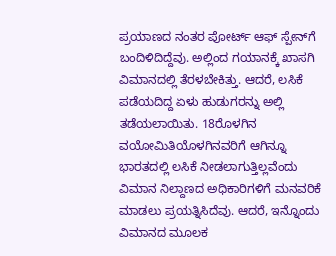ಪ್ರಯಾಣದ ನಂತರ ಪೋರ್ಟ್ ಆಫ್‌ ಸ್ಪೇನ್‌ಗೆ ಬಂದಿಳಿದಿದ್ದೆವು. ಅಲ್ಲಿಂದ ಗಯಾನಕ್ಕೆ ಖಾಸಗಿ ವಿಮಾನದಲ್ಲಿ ತೆರಳಬೇಕಿತ್ತು. ಆದರೆ, ಲಸಿಕೆ ಪಡೆಯದಿದ್ದ ಏಳು ಹುಡುಗರನ್ನು ಅಲ್ಲಿ ತಡೆಯಲಾಯಿತು. 18ರೊಳಗಿನ ವಯೋಮಿತಿಯೊಳಗಿನವರಿಗೆ ಆಗಿನ್ನೂ ಭಾರತದಲ್ಲಿ ಲಸಿಕೆ ನೀಡಲಾಗುತ್ತಿಲ್ಲವೆಂದು ವಿಮಾನ ನಿಲ್ದಾಣದ ಅಧಿಕಾರಿಗಳಿಗೆ ಮನವರಿಕೆ ಮಾಡಲು ಪ್ರಯತ್ನಿಸಿದೆವು. ಆದರೆ, ಇನ್ನೊಂದು ವಿಮಾನದ ಮೂಲಕ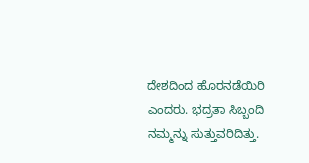ದೇಶದಿಂದ ಹೊರನಡೆಯಿರಿ ಎಂದರು. ಭದ್ರತಾ ಸಿಬ್ಬಂದಿ ನಮ್ಮನ್ನು ಸುತ್ತುವರಿದಿತ್ತು.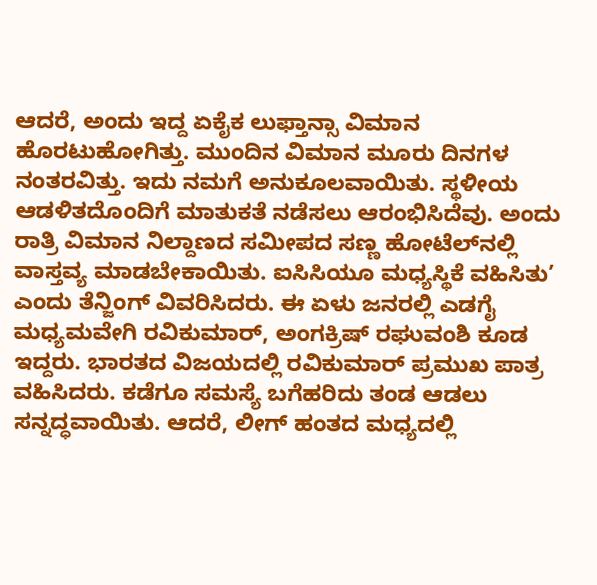ಆದರೆ, ಅಂದು ಇದ್ದ ಏಕೈಕ ಲುಫ್ತಾನ್ಸಾ ವಿಮಾನ ಹೊರಟುಹೋಗಿತ್ತು. ಮುಂದಿನ ವಿಮಾನ ಮೂರು ದಿನಗಳ ನಂತರವಿತ್ತು. ಇದು ನಮಗೆ ಅನುಕೂಲವಾಯಿತು. ಸ್ಥಳೀಯ ಆಡಳಿತದೊಂದಿಗೆ ಮಾತುಕತೆ ನಡೆಸಲು ಆರಂಭಿಸಿದೆವು. ಅಂದು ರಾತ್ರಿ ವಿಮಾನ ನಿಲ್ದಾಣದ ಸಮೀಪದ ಸಣ್ಣ ಹೋಟೆಲ್‌ನಲ್ಲಿ ವಾಸ್ತವ್ಯ ಮಾಡಬೇಕಾಯಿತು. ಐಸಿಸಿಯೂ ಮಧ್ಯಸ್ಥಿಕೆ ವಹಿಸಿತು’ ಎಂದು ತೆನ್ಜಿಂಗ್ ವಿವರಿಸಿದರು. ಈ ಏಳು ಜನರಲ್ಲಿ ಎಡಗೈ ಮಧ್ಯಮವೇಗಿ ರವಿಕುಮಾರ್, ಅಂಗಕ್ರಿಷ್ ರಘುವಂಶಿ ಕೂಡ ಇದ್ದರು. ಭಾರತದ ವಿಜಯದಲ್ಲಿ ರವಿಕುಮಾರ್ ಪ್ರಮುಖ ಪಾತ್ರ ವಹಿಸಿದರು. ಕಡೆಗೂ ಸಮಸ್ಯೆ ಬಗೆಹರಿದು ತಂಡ ಆಡಲು ಸನ್ನದ್ಧವಾಯಿತು. ಆದರೆ, ಲೀಗ್ ಹಂತದ ಮಧ್ಯದಲ್ಲಿ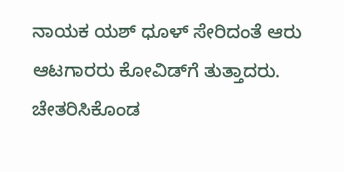ನಾಯಕ ಯಶ್ ಧೂಳ್ ಸೇರಿದಂತೆ ಆರು ಆಟಗಾರರು ಕೋವಿಡ್‌ಗೆ ತುತ್ತಾದರು. ಚೇತರಿಸಿಕೊಂಡ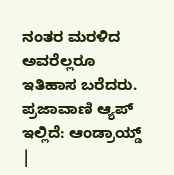ನಂತರ ಮರಳಿದ ಅವರೆಲ್ಲರೂ ಇತಿಹಾಸ ಬರೆದರು. ಪ್ರಜಾವಾಣಿ ಆ್ಯಪ್ ಇಲ್ಲಿದೆ: ಆಂಡ್ರಾಯ್ಡ್ |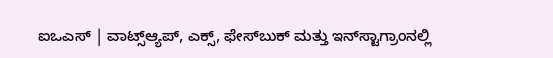ಐಒಎಸ್ | ವಾಟ್ಸ್ಆ್ಯಪ್, ಎಕ್ಸ್, ಫೇಸ್‌ಬುಕ್ ಮತ್ತು ಇನ್‌ಸ್ಟಾಗ್ರಾಂನಲ್ಲಿ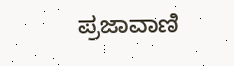ಪ್ರಜಾವಾಣಿ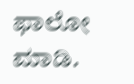ಫಾಲೋ ಮಾಡಿ.